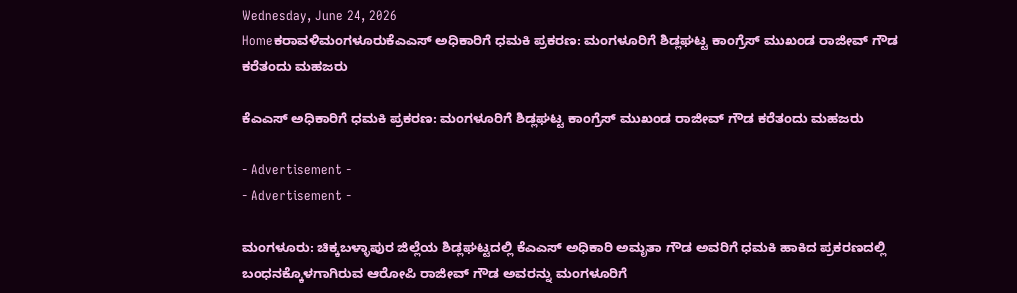Wednesday, June 24, 2026
Homeಕರಾವಳಿಮಂಗಳೂರುಕೆಎಎಸ್ ಅಧಿಕಾರಿಗೆ ಧಮಕಿ ಪ್ರಕರಣ: ಮಂಗಳೂರಿಗೆ ಶಿಡ್ಲಘಟ್ಟ ಕಾಂಗ್ರೆಸ್ ಮುಖಂಡ ರಾಜೀವ್ ಗೌಡ ಕರೆತಂದು ಮಹಜರು

ಕೆಎಎಸ್ ಅಧಿಕಾರಿಗೆ ಧಮಕಿ ಪ್ರಕರಣ: ಮಂಗಳೂರಿಗೆ ಶಿಡ್ಲಘಟ್ಟ ಕಾಂಗ್ರೆಸ್ ಮುಖಂಡ ರಾಜೀವ್ ಗೌಡ ಕರೆತಂದು ಮಹಜರು

- Advertisement -
- Advertisement -

ಮಂಗಳೂರು: ಚಿಕ್ಕಬಳ್ಳಾಪುರ ಜಿಲ್ಲೆಯ ಶಿಡ್ಲಘಟ್ಟದಲ್ಲಿ ಕೆಎಎಸ್ ಅಧಿಕಾರಿ ಅಮೃತಾ ಗೌಡ ಅವರಿಗೆ ಧಮಕಿ ಹಾಕಿದ ಪ್ರಕರಣದಲ್ಲಿ ಬಂಧನಕ್ಕೊಳಗಾಗಿರುವ ಆರೋಪಿ ರಾಜೀವ್ ಗೌಡ ಅವರನ್ನು ಮಂಗಳೂರಿಗೆ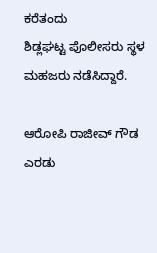ಕರೆತಂದು ಶಿಡ್ಲಘಟ್ಟ ‌ಪೊಲೀಸರು ಸ್ಥಳ ಮಹಜರು ನಡೆಸಿದ್ದಾರೆ.

ಆರೋಪಿ ರಾಜೀವ್ ಗೌಡ ಎರಡು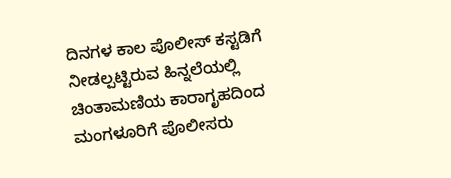ದಿನಗಳ ಕಾಲ ಪೊಲೀಸ್ ಕಸ್ಟಡಿಗೆ ನೀಡಲ್ಪಟ್ಟಿರುವ ಹಿನ್ನಲೆಯಲ್ಲಿ ಚಿಂತಾಮಣಿಯ ಕಾರಾಗೃಹದಿಂದ ಮಂಗಳೂರಿಗೆ ಪೊಲೀಸರು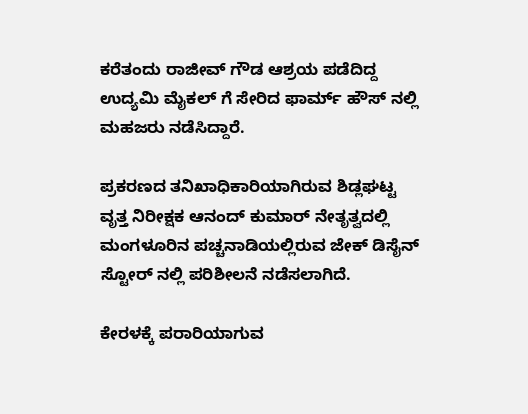ಕರೆತಂದು ರಾಜೀವ್ ಗೌಡ ಆಶ್ರಯ ಪಡೆದಿದ್ದ ಉದ್ಯಮಿ ಮೈಕಲ್ ಗೆ ಸೇರಿದ ಫಾರ್ಮ್ ಹೌಸ್ ನಲ್ಲಿ ಮಹಜರು ನಡೆಸಿದ್ದಾರೆ.

ಪ್ರಕರಣದ ತನಿಖಾಧಿಕಾರಿಯಾಗಿರುವ ಶಿಡ್ಲಘಟ್ಟ ವೃತ್ತ ನಿರೀಕ್ಷಕ ಆನಂದ್ ಕುಮಾರ್ ನೇತೃತ್ವದಲ್ಲಿ ಮಂಗಳೂರಿನ ಪಚ್ಚನಾಡಿಯಲ್ಲಿರುವ ಜೇಕ್ ಡಿಸೈನ್ ಸ್ಟೋರ್ ನಲ್ಲಿ ಪರಿಶೀಲನೆ ನಡೆಸಲಾಗಿದೆ.

ಕೇರಳಕ್ಕೆ ಪರಾರಿಯಾಗುವ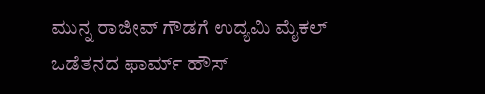ಮುನ್ನ ರಾಜೀವ್ ಗೌಡಗೆ ಉದ್ಯಮಿ ಮೈಕಲ್ ಒಡೆತನದ ಫಾರ್ಮ್ ಹೌಸ್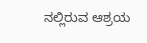ನಲ್ಲಿರುವ ಆಶ್ರಯ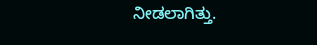ನೀಡಲಾಗಿತ್ತು.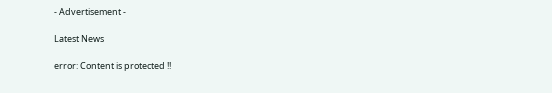- Advertisement -

Latest News

error: Content is protected !!